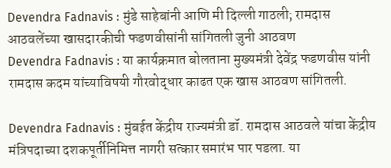Devendra Fadnavis : मुंडे साहेबांनी आणि मी दिल्ली गाठली; रामदास आठवलेंच्या खासदारकीची फडणवीसांनी सांगितली जुनी आठवण
Devendra Fadnavis : या कार्यक्रमात बोलताना मुख्यमंत्री देवेंद्र फडणवीस यांनी रामदास कदम यांच्याविषयी गौरवोद्धार काढत एक खास आठवण सांगितली.

Devendra Fadnavis : मुंबईत केंद्रीय राज्यमंत्री डॉ. रामदास आठवले यांचा केंद्रीय मंत्रिपदाच्या दशकपूर्तीनिमित्त नागरी सत्कार समारंभ पार पडला. या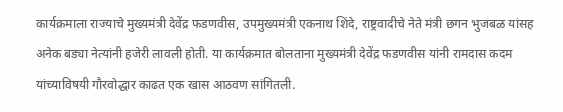कार्यक्रमाला राज्याचे मुख्यमंत्री देवेंद्र फडणवीस, उपमुख्यमंत्री एकनाथ शिंदे, राष्ट्रवादीचे नेते मंत्री छगन भुजबळ यांसह अनेक बड्या नेत्यांनी हजेरी लावली होती. या कार्यक्रमात बोलताना मुख्यमंत्री देवेंद्र फडणवीस यांनी रामदास कदम यांच्याविषयी गौरवोद्धार काढत एक खास आठवण सांगितली.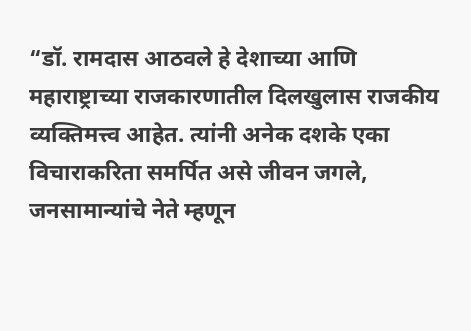“डॉ. रामदास आठवले हे देशाच्या आणि महाराष्ट्राच्या राजकारणातील दिलखुलास राजकीय व्यक्तिमत्त्व आहेत. त्यांनी अनेक दशके एका विचाराकरिता समर्पित असे जीवन जगले, जनसामान्यांचे नेते म्हणून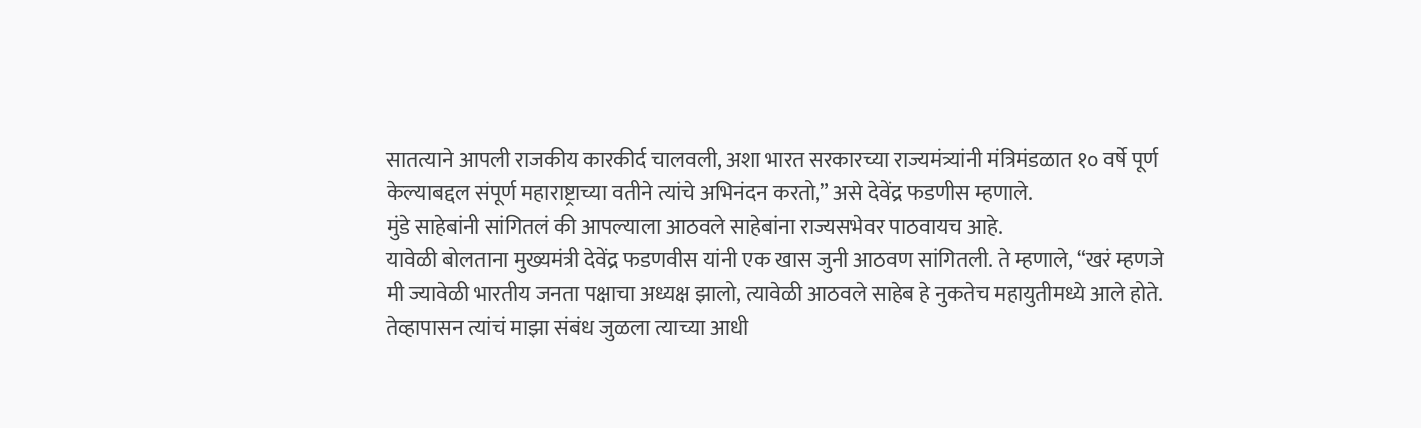सातत्याने आपली राजकीय कारकीर्द चालवली, अशा भारत सरकारच्या राज्यमंत्र्यांनी मंत्रिमंडळात १० वर्षे पूर्ण केल्याबद्दल संपूर्ण महाराष्ट्राच्या वतीने त्यांचे अभिनंदन करतो,” असे देवेंद्र फडणीस म्हणाले.
मुंडे साहेबांनी सांगितलं की आपल्याला आठवले साहेबांना राज्यसभेवर पाठवायच आहे.
यावेळी बोलताना मुख्यमंत्री देवेंद्र फडणवीस यांनी एक खास जुनी आठवण सांगितली. ते म्हणाले, “खरं म्हणजे मी ज्यावेळी भारतीय जनता पक्षाचा अध्यक्ष झालो, त्यावेळी आठवले साहेब हे नुकतेच महायुतीमध्ये आले होते. तेव्हापासन त्यांचं माझा संबंध जुळला त्याच्या आधी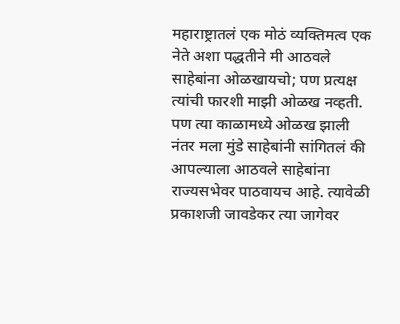महाराष्ट्रातलं एक मोठं व्यक्तिमत्व एक नेते अशा पद्धतीने मी आठवले साहेबांना ओळखायचो; पण प्रत्यक्ष त्यांची फारशी माझी ओळख नव्हती. पण त्या काळामध्ये ओळख झाली नंतर मला मुंडे साहेबांनी सांगितलं की आपल्याला आठवले साहेबांना राज्यसभेवर पाठवायच आहे. त्यावेळी प्रकाशजी जावडेकर त्या जागेवर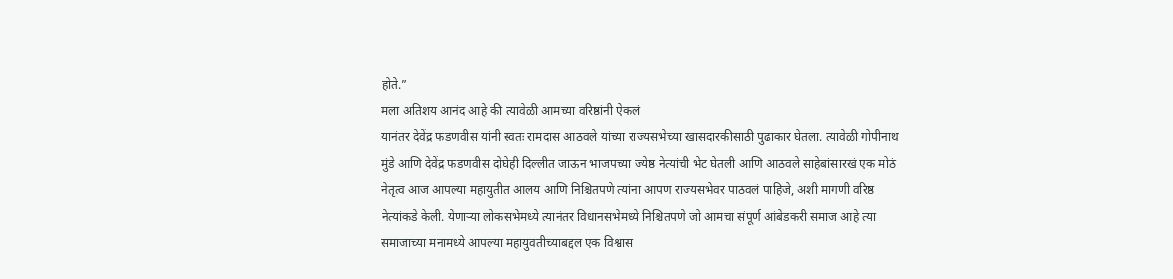होते.”
मला अतिशय आनंद आहे की त्यावेळी आमच्या वरिष्ठांनी ऐकलं
यानंतर देवेंद्र फडणवीस यांनी स्वतः रामदास आठवले यांच्या राज्यसभेच्या खासदारकीसाठी पुढाकार घेतला. त्यावेळी गोपीनाथ मुंडे आणि देवेंद्र फडणवीस दोघेही दिल्लीत जाऊन भाजपच्या ज्येष्ठ नेत्यांची भेट घेतली आणि आठवले साहेबांसारखं एक मोठं नेतृत्व आज आपल्या महायुतीत आलय आणि निश्चितपणे त्यांना आपण राज्यसभेवर पाठवलं पाहिजे, अशी मागणी वरिष्ठ नेत्यांकडे केली. येणाऱ्या लोकसभेमध्ये त्यानंतर विधानसभेमध्ये निश्चितपणे जो आमचा संपूर्ण आंबेडकरी समाज आहे त्या समाजाच्या मनामध्ये आपल्या महायुवतीच्याबद्दल एक विश्वास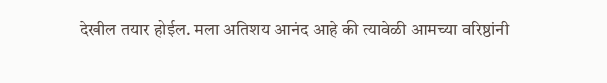देखील तयार होईल. मला अतिशय आनंद आहे की त्यावेळी आमच्या वरिष्ठांनी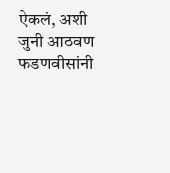ऐकलं, अशी जुनी आठवण फडणवीसांनी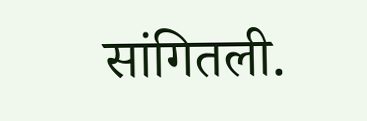सांगितली.